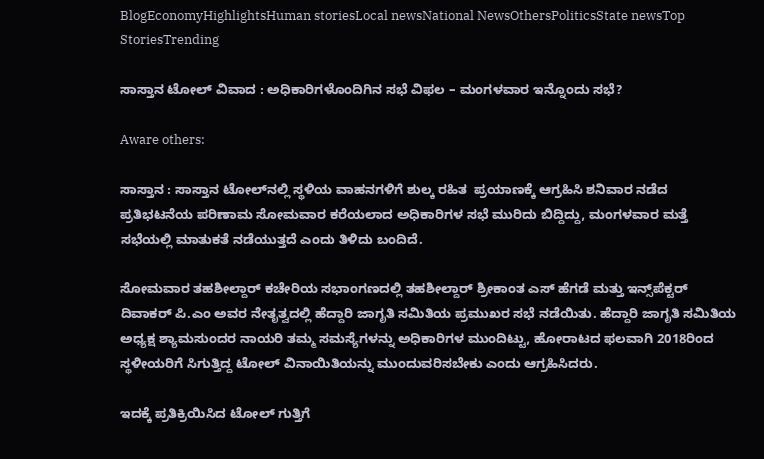BlogEconomyHighlightsHuman storiesLocal newsNational NewsOthersPoliticsState newsTop StoriesTrending

ಸಾಸ್ತಾನ ಟೋಲ್ ವಿವಾದ : ಅಧಿಕಾರಿಗಳೊಂದಿಗಿನ ಸಭೆ ವಿಫಲ – ಮಂಗಳವಾರ ಇನ್ನೊಂದು ಸಭೆ?

Aware others:

ಸಾಸ್ತಾನ : ಸಾಸ್ತಾನ ಟೋಲ್‌ನಲ್ಲಿ ಸ್ಥಳಿಯ ವಾಹನಗಳಿಗೆ ಶುಲ್ಕ ರಹಿತ  ಪ್ರಯಾಣಕ್ಕೆ ಆಗ್ರಹಿಸಿ ಶನಿವಾರ ನಡೆದ ಪ್ರತಿಭಟನೆಯ ಪರಿಣಾಮ ಸೋಮವಾರ ಕರೆಯಲಾದ ಅಧಿಕಾರಿಗಳ ಸಭೆ ಮುರಿದು ಬಿದ್ದಿದ್ದು, ಮಂಗಳವಾರ ಮತ್ತೆ ಸಭೆಯಲ್ಲಿ ಮಾತುಕತೆ ನಡೆಯುತ್ತದೆ ಎಂದು ತಿಳಿದು ಬಂದಿದೆ.

ಸೋಮವಾರ ತಹಶೀಲ್ದಾರ್‌ ಕಚೇರಿಯ ಸಭಾಂಗಣದಲ್ಲಿ ತಹಶೀಲ್ದಾರ್‌ ಶ್ರೀಕಾಂತ ಎಸ್‌ ಹೆಗಡೆ ಮತ್ತು ಇನ್ಸ್‌ಪೆಕ್ಟರ್‌ ದಿವಾಕರ್‌ ಪಿ.ಎಂ ಅವರ ನೇತೃತ್ವದಲ್ಲಿ ಹೆದ್ದಾರಿ ಜಾಗೃತಿ ಸಮಿತಿಯ ಪ್ರಮುಖರ ಸಭೆ ನಡೆಯಿತು. ಹೆದ್ದಾರಿ ಜಾಗೃತಿ ಸಮಿತಿಯ ಅಧ್ಯಕ್ಷ ಶ್ಯಾಮಸುಂದರ ನಾಯರಿ ತಮ್ಮ ಸಮಸ್ಯೆಗಳನ್ನು ಅಧಿಕಾರಿಗಳ ಮುಂದಿಟ್ಟು, ಹೋರಾಟದ ಫಲವಾಗಿ 2018ರಿಂದ ಸ್ಥಳೀಯರಿಗೆ ಸಿಗುತ್ತಿದ್ದ ಟೋಲ್‌ ವಿನಾಯಿತಿಯನ್ನು ಮುಂದುವರಿಸಬೇಕು ಎಂದು ಆಗ್ರಹಿಸಿದರು.

ಇದಕ್ಕೆ ಪ್ರತಿಕ್ರಿಯಿಸಿದ ಟೋಲ್‌ ಗುತ್ತಿಗೆ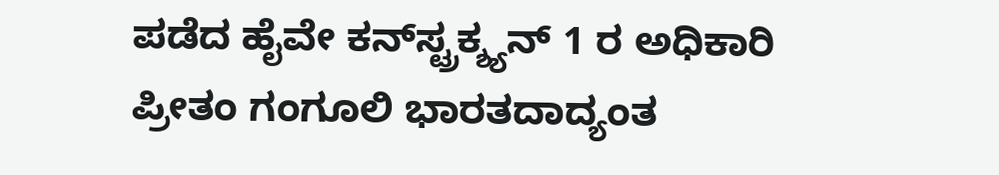ಪಡೆದ ಹೈವೇ ಕನ್‌ಸ್ಟ್ರಕ್ಶ್ಯನ್‌ 1 ರ ಅಧಿಕಾರಿ ಪ್ರೀತಂ ಗಂಗೂಲಿ ಭಾರತದಾದ್ಯಂತ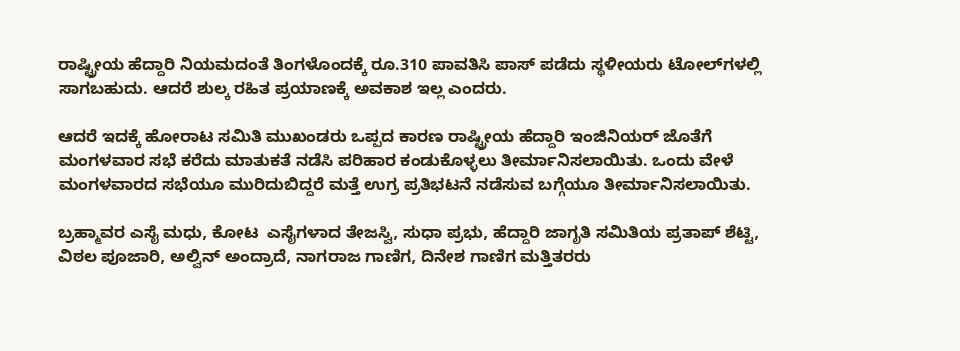ರಾಷ್ಟ್ರೀಯ ಹೆದ್ದಾರಿ ನಿಯಮದಂತೆ ತಿಂಗಳೊಂದಕ್ಕೆ ರೂ.310 ಪಾವತಿಸಿ ಪಾಸ್ ಪಡೆದು ಸ್ಥಳೀಯರು ಟೋಲ್‌ಗಳಲ್ಲಿ ಸಾಗಬಹುದು. ಆದರೆ ಶುಲ್ಕ ರಹಿತ ಪ್ರಯಾಣಕ್ಕೆ ಅವಕಾಶ ಇಲ್ಲ ಎಂದರು.

ಆದರೆ ಇದಕ್ಕೆ ಹೋರಾಟ ಸಮಿತಿ ಮುಖಂಡರು ಒಪ್ಪದ ಕಾರಣ ರಾಷ್ಟ್ರೀಯ ಹೆದ್ದಾರಿ ಇಂಜಿನಿಯರ್ ಜೊತೆಗೆ ಮಂಗಳವಾರ ಸಭೆ ಕರೆದು ಮಾತುಕತೆ ನಡೆಸಿ ಪರಿಹಾರ ಕಂಡುಕೊಳ್ಳಲು ತೀರ್ಮಾನಿಸಲಾಯಿತು. ಒಂದು ವೇಳೆ ಮಂಗಳವಾರದ ಸಭೆಯೂ ಮುರಿದುಬಿದ್ದರೆ ಮತ್ತೆ ಉಗ್ರ ಪ್ರತಿಭಟನೆ ನಡೆಸುವ ಬಗ್ಗೆಯೂ ತೀರ್ಮಾನಿಸಲಾಯಿತು.

ಬ್ರಹ್ಮಾವರ ಎಸೈ ಮಧು, ಕೋಟ  ಎಸೈಗಳಾದ ತೇಜಸ್ವಿ, ಸುಧಾ ಪ್ರಭು, ಹೆದ್ದಾರಿ ಜಾಗೃತಿ ಸಮಿತಿಯ ಪ್ರತಾಪ್‌ ಶೆಟ್ಟಿ, ವಿಠಲ ಪೂಜಾರಿ, ಅಲ್ವಿನ್‌ ಅಂದ್ರಾದೆ, ನಾಗರಾಜ ಗಾಣಿಗ, ದಿನೇಶ ಗಾಣಿಗ ಮತ್ತಿತರರು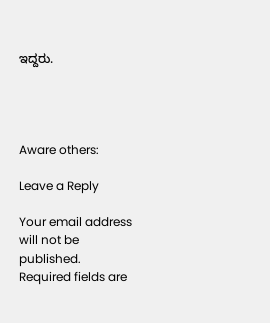ಇದ್ದರು.




Aware others:

Leave a Reply

Your email address will not be published. Required fields are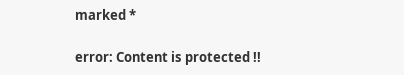marked *

error: Content is protected !!